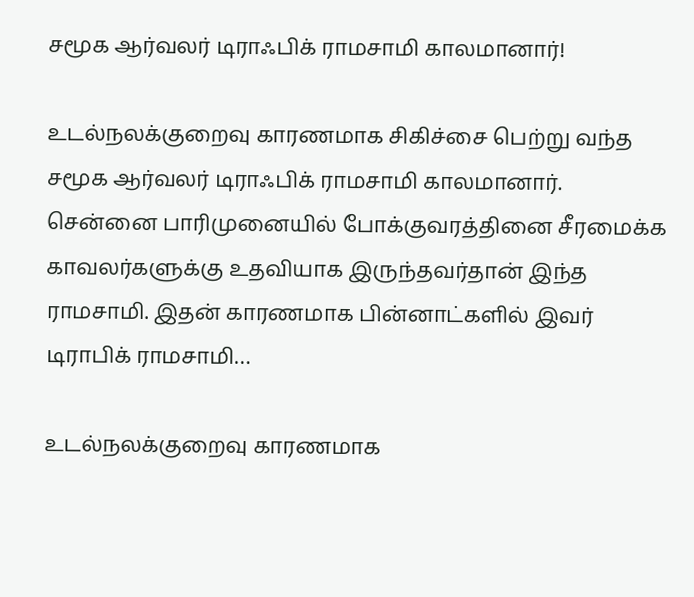சமூக ஆர்வலர் டிராஃபிக் ராமசாமி காலமானார்!

உடல்நலக்குறைவு காரணமாக சிகிச்சை பெற்று வந்த சமூக ஆர்வலர் டிராஃபிக் ராமசாமி காலமானார். சென்னை பாரிமுனையில் போக்குவரத்தினை சீரமைக்க காவலர்களுக்கு உதவியாக இருந்தவர்தான் இந்த ராமசாமி. இதன் காரணமாக பின்னாட்களில் இவர் டிராபிக் ராமசாமி…

உடல்நலக்குறைவு காரணமாக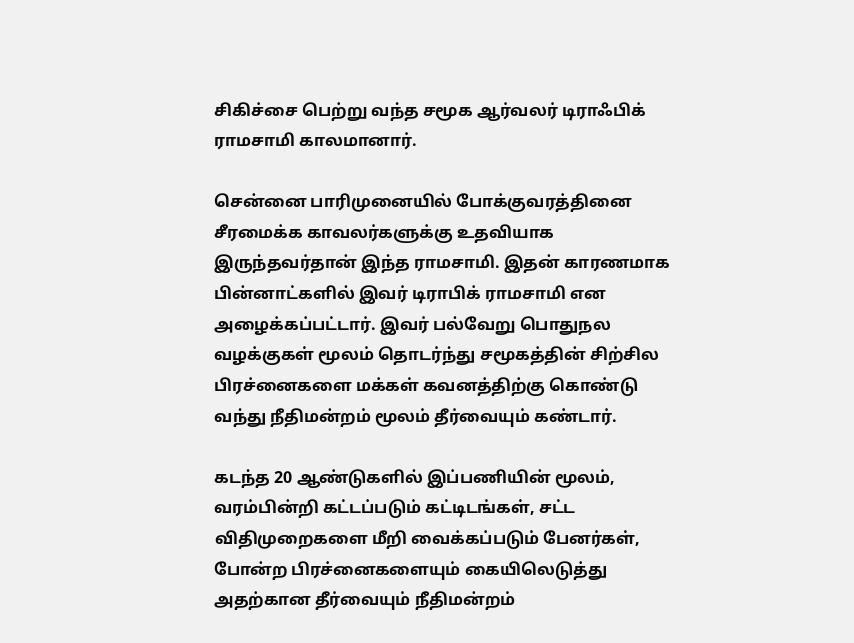சிகிச்சை பெற்று வந்த சமூக ஆர்வலர் டிராஃபிக் ராமசாமி காலமானார்.

சென்னை பாரிமுனையில் போக்குவரத்தினை சீரமைக்க காவலர்களுக்கு உதவியாக இருந்தவர்தான் இந்த ராமசாமி. இதன் காரணமாக பின்னாட்களில் இவர் டிராபிக் ராமசாமி என அழைக்கப்பட்டார். இவர் பல்வேறு பொதுநல வழக்குகள் மூலம் தொடர்ந்து சமூகத்தின் சிற்சில பிரச்னைகளை மக்கள் கவனத்திற்கு கொண்டு வந்து நீதிமன்றம் மூலம் தீர்வையும் கண்டார்.

கடந்த 20 ஆண்டுகளில் இப்பணியின் மூலம், வரம்பின்றி கட்டப்படும் கட்டிடங்கள், சட்ட விதிமுறைகளை மீறி வைக்கப்படும் பேனர்கள், போன்ற பிரச்னைகளையும் கையிலெடுத்து அதற்கான தீர்வையும் நீதிமன்றம்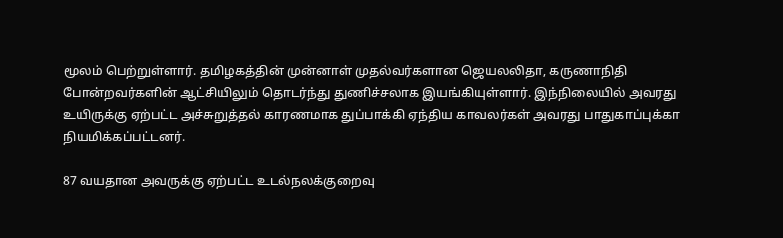மூலம் பெற்றுள்ளார். தமிழகத்தின் முன்னாள் முதல்வர்களான ஜெயலலிதா, கருணாநிதி போன்றவர்களின் ஆட்சியிலும் தொடர்ந்து துணிச்சலாக இயங்கியுள்ளார். இந்நிலையில் அவரது உயிருக்கு ஏற்பட்ட அச்சுறுத்தல் காரணமாக துப்பாக்கி ஏந்திய காவலர்கள் அவரது பாதுகாப்புக்கா நியமிக்கப்பட்டனர்.

87 வயதான அவருக்கு ஏற்பட்ட உடல்நலக்குறைவு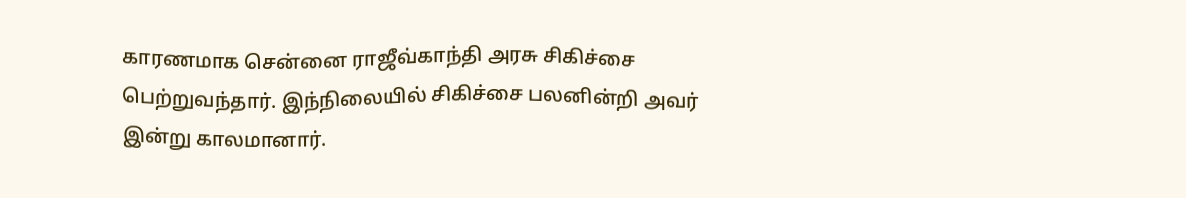காரணமாக சென்னை ராஜீவ்காந்தி அரசு சிகிச்சை பெற்றுவந்தார். இந்நிலையில் சிகிச்சை பலனின்றி அவர் இன்று காலமானார்.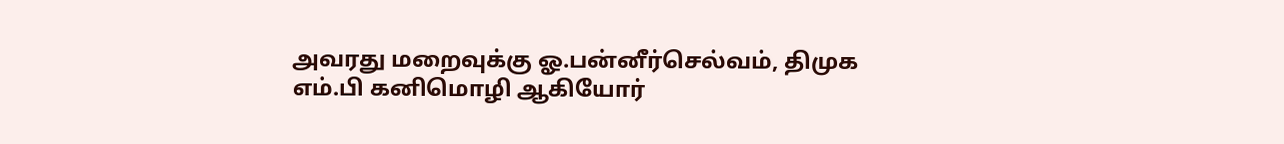அவரது மறைவுக்கு ஓ.பன்னீர்செல்வம், திமுக எம்.பி கனிமொழி ஆகியோர்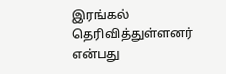இரங்கல் தெரிவித்துள்ளனர் என்பது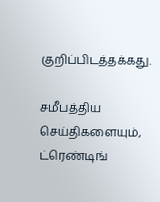குறிப்பிடத்தக்கது.

சமீபத்திய செய்திகளையும், ட்ரெண்டிங்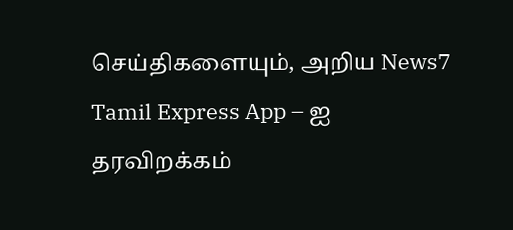செய்திகளையும், அறிய News7 Tamil Express App – ஐ தரவிறக்கம்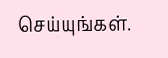செய்யுங்கள்.